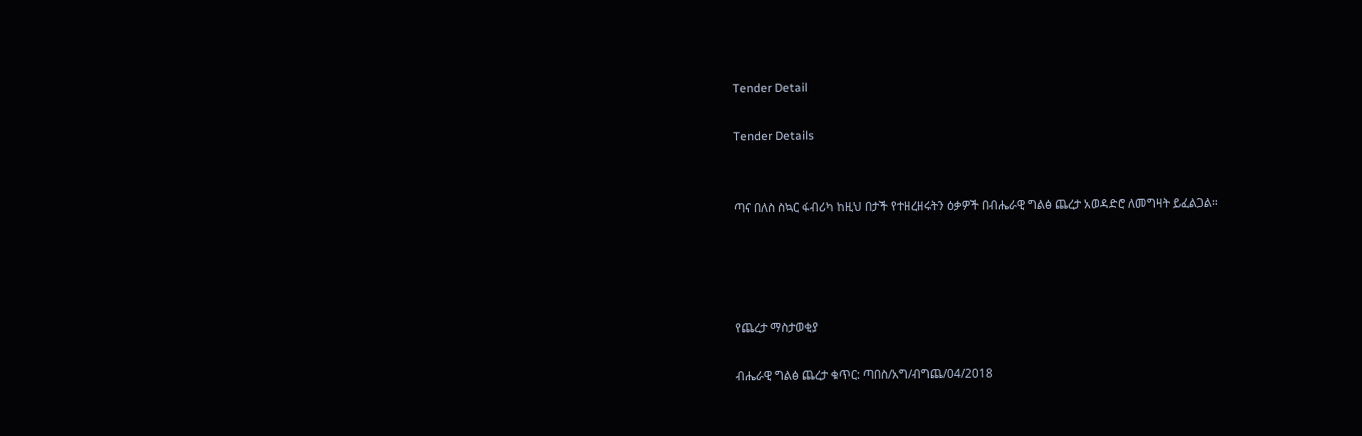Tender Detail

Tender Details


ጣና በለስ ስኳር ፋብሪካ ከዚህ በታች የተዘረዘሩትን ዕቃዎች በብሔራዊ ግልፅ ጨረታ አወዳድሮ ለመግዛት ይፈልጋል።




የጨረታ ማስታወቂያ

ብሔራዊ ግልፅ ጨረታ ቁጥር: ጣበስ/አግ/ብግጨ/04/2018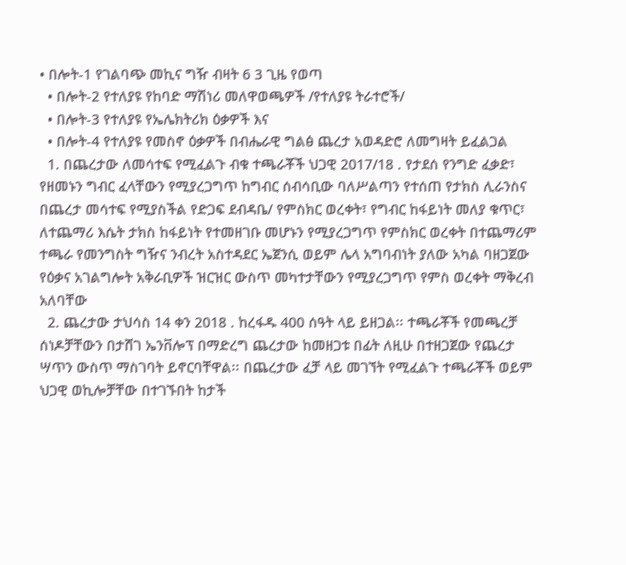• በሎት-1 የገልባጭ መኪና ግዥ ብዛት 6 3 ጊዜ የወጣ
  • በሎት-2 የተለያዩ የከባድ ማሽነሪ መለዋወጫዎች /የተለያዩ ትራተሮች/
  • በሎት-3 የተለያዩ የኤሌክትሪክ ዕቃዎች እና
  • በሎት-4 የተለያዩ የመስኖ ዕቃዎች በብሔራዊ ግልፅ ጨረታ አወዳድሮ ለመግዛት ይፈልጋል
  1. በጨረታው ለመሳተፍ የሚፈልጉ ብቁ ተጫራቾች ህጋዊ 2017/18 . የታደሰ የንግድ ፈቃድ፣ የዘመኑን ግብር ፈላቸውን የሚያረጋግጥ ከግብር ሰብሳቢው ባለሥልጣን የተሰጠ የታክስ ሊራንስና በጨረታ መሳተፍ የሚያስችል የድጋፍ ደብዳቤ/ የምስክር ወረቀት፣ የግብር ከፋይነት መለያ ቁጥር፣ ለተጨማሪ እሴት ታክስ ከፋይነት የተመዘገቡ መሆኑን የሚያረጋግጥ የምስክር ወረቀት በተጨማሪም ተጫራ የመንግስት ግዥና ንብረት አስተዳደር ኤጀንሲ ወይም ሌላ አግባብነት ያለው አካል ባዘጋጀው የዕቃና አገልግሎት አቅራቢዎች ዝርዝር ውስጥ መካተታቸውን የሚያረጋግጥ የምስ ወረቀት ማቅረብ አለባቸው
  2. ጨረታው ታህሳስ 14 ቀን 2018 . ከረፋዱ 400 ሰዓት ላይ ይዘጋል፡፡ ተጫራቾች የመጫረቻ ሰነዶቻቸውን በታሸገ ኤንቨሎፕ በማድረግ ጨረታው ከመዘጋቱ በፊት ለዚሁ በተዘጋጀው የጨረታ ሣጥን ውስጥ ማስገባት ይኖርባቸዋል፡፡ በጨረታው ፈቻ ላይ መገኘት የሚፈልጉ ተጫራቾች ወይም ህጋዊ ወኪሎቻቸው በተገኙበት ከታች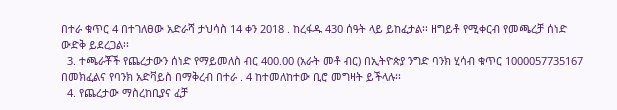በተራ ቁጥር 4 በተገለፀው አድራሻ ታህሳስ 14 ቀን 2018 . ከረፋዱ 430 ሰዓት ላይ ይከፈታል፡፡ ዘግይቶ የሚቀርብ የመጫረቻ ሰነድ ውድቅ ይደረጋል፡፡
  3. ተጫራቾች የጨረታውን ሰነድ የማይመለስ ብር 400.00 (አራት መቶ ብር) በኢትዮጵያ ንግድ ባንክ ሂሳብ ቁጥር 1000057735167 በመክፈልና የባንክ አድቫይስ በማቅረብ በተራ . 4 ከተመለከተው ቢሮ መግዛት ይችላሉ፡፡
  4. የጨረታው ማስረከቢያና ፈቻ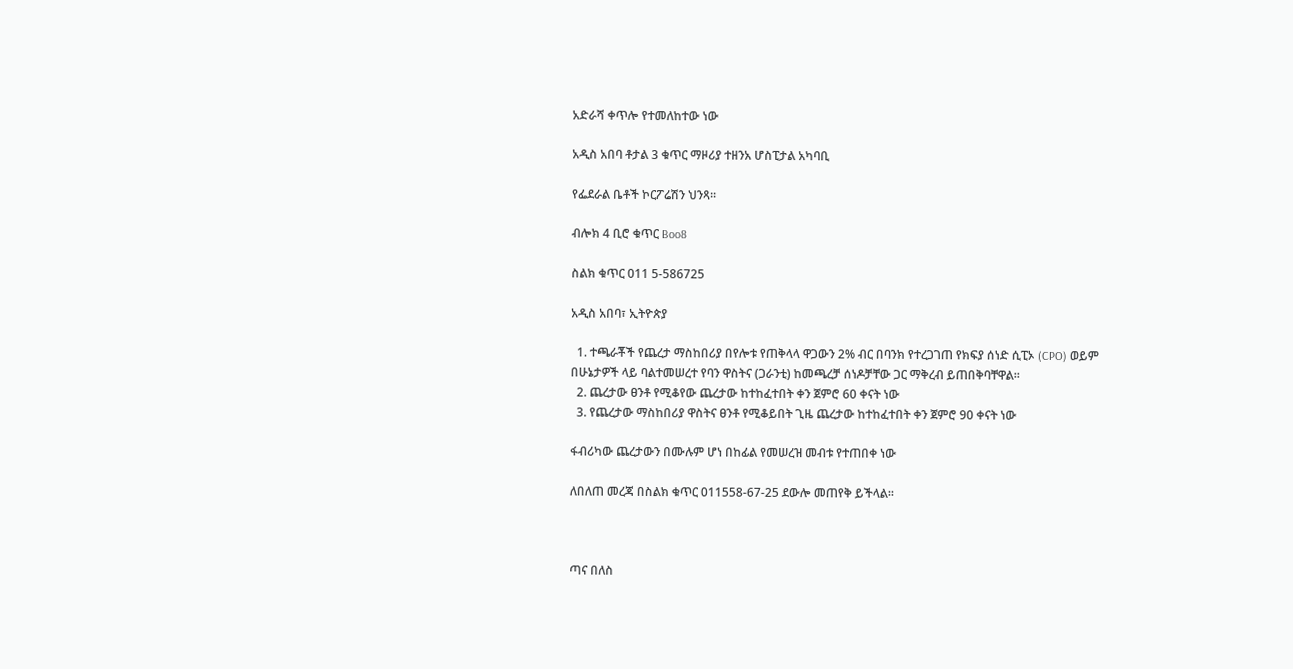አድራሻ ቀጥሎ የተመለከተው ነው

አዲስ አበባ ቶታል 3 ቁጥር ማዞሪያ ተዘንአ ሆስፒታል አካባቢ

የፌደራል ቤቶች ኮርፖሬሽን ህንጻ፡፡

ብሎክ 4 ቢሮ ቁጥር Boo8

ስልክ ቁጥር 011 5-586725

አዲስ አበባ፣ ኢትዮጵያ

  1. ተጫራቾች የጨረታ ማስከበሪያ በየሎቱ የጠቅላላ ዋጋውን 2% ብር በባንክ የተረጋገጠ የክፍያ ሰነድ ሲፒኦ (CPO) ወይም በሁኔታዎች ላይ ባልተመሠረተ የባን ዋስትና (ጋራንቲ) ከመጫረቻ ሰነዶቻቸው ጋር ማቅረብ ይጠበቅባቸዋል፡፡
  2. ጨረታው ፀንቶ የሚቆየው ጨረታው ከተከፈተበት ቀን ጀምሮ 60 ቀናት ነው
  3. የጨረታው ማስከበሪያ ዋስትና ፀንቶ የሚቆይበት ጊዜ ጨረታው ከተከፈተበት ቀን ጀምሮ 90 ቀናት ነው

ፋብሪካው ጨረታውን በሙሉም ሆነ በከፊል የመሠረዝ መብቱ የተጠበቀ ነው

ለበለጠ መረጃ በስልክ ቁጥር 011558-67-25 ደውሎ መጠየቅ ይችላል፡፡



ጣና በለስ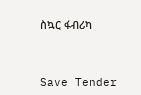ስኳር ፋብሪካ



Save Tender